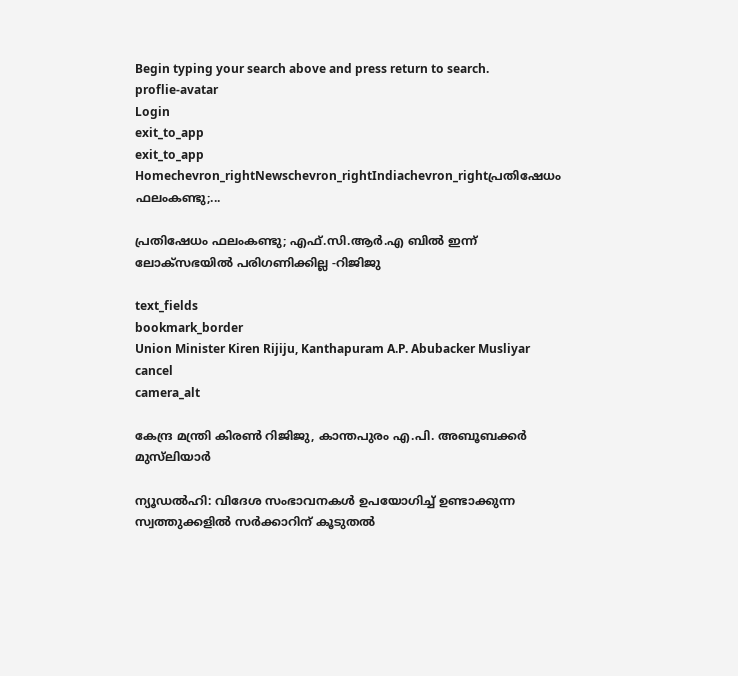Begin typing your search above and press return to search.
proflie-avatar
Login
exit_to_app
exit_to_app
Homechevron_rightNewschevron_rightIndiachevron_rightപ്രതിഷേധം ഫലംകണ്ടു;...

പ്രതിഷേധം ഫലംകണ്ടു; എഫ്.സി.ആർ.എ ബിൽ ഇന്ന് ലോക്സഭയിൽ പരിഗണിക്കില്ല -റിജിജു

text_fields
bookmark_border
Union Minister Kiren Rijiju, Kanthapuram A.P. Abubacker Musliyar
cancel
camera_alt

കേന്ദ്ര മന്ത്രി കിരൺ റിജിജു, കാന്തപുരം എ.പി. അബൂബക്കർ മുസ്‌ലിയാർ

ന്യൂഡൽഹി: വിദേശ സംഭാവനകൾ ഉപയോഗിച്ച് ഉണ്ടാക്കുന്ന സ്വത്തുക്കളിൽ സർക്കാറിന് കൂടുതൽ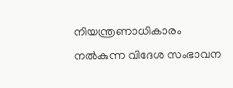നിയന്ത്രണാധികാരം നൽകുന്ന വിദേശ സംഭാവന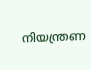നിയന്ത്രണ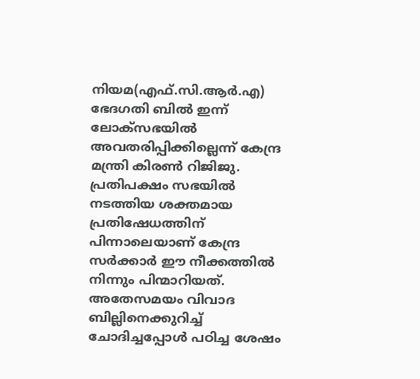നിയമ(എഫ്.സി.ആർ.എ) ഭേദഗതി ബിൽ ഇന്ന് ലോക്സഭയിൽ അവതരിപ്പിക്കില്ലെന്ന് കേന്ദ്ര മന്ത്രി കിരൺ റിജിജു. പ്രതിപക്ഷം സഭയിൽ നടത്തിയ ശക്തമായ പ്രതിഷേധത്തിന് പിന്നാലെയാണ് കേന്ദ്ര സർക്കാർ ഈ നീക്കത്തിൽ നിന്നും പിന്മാറിയത്. അതേസമയം വിവാദ ബില്ലിനെക്കുറിച്ച് ചോദിച്ചപ്പോൾ പഠിച്ച ശേഷം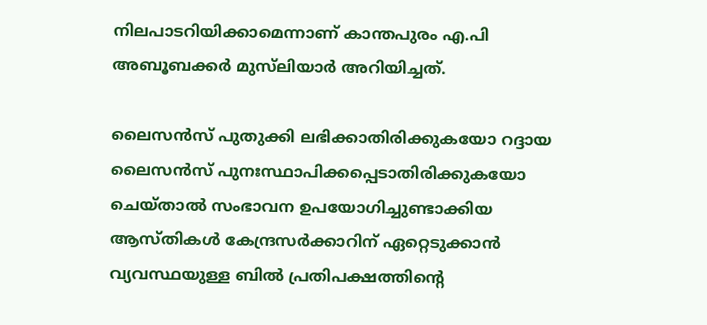നിലപാടറിയിക്കാമെന്നാണ് കാന്തപുരം എ.പി അബൂബക്കർ മുസ്‌ലിയാർ അറിയിച്ചത്.

ലൈസൻസ് പുതുക്കി ലഭിക്കാതിരിക്കുകയോ റദ്ദായ ലൈസൻസ് പുനഃസ്ഥാപിക്കപ്പെടാതിരിക്കുകയോ ചെയ്താൽ സംഭാവന ഉപയോഗിച്ചുണ്ടാക്കിയ ആസ്തികൾ കേന്ദ്രസർക്കാറിന് ഏറ്റെടുക്കാൻ വ്യവസ്ഥയുള്ള ബിൽ പ്രതിപക്ഷത്തിന്റെ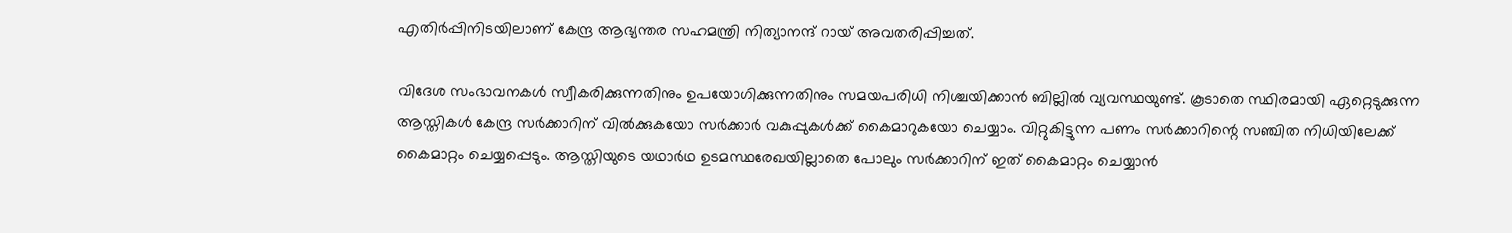എതിർപ്പിനിടയിലാണ് കേന്ദ്ര ആഭ്യന്തര സഹമന്ത്രി നിത്യാനന്ദ് റായ് അവതരിപ്പിച്ചത്.

വിദേശ സംഭാവനകൾ സ്വീകരിക്കുന്നതിനും ഉപയോഗിക്കുന്നതിനും സമയപരിധി നിശ്ചയിക്കാൻ ബില്ലിൽ വ്യവസ്ഥയുണ്ട്. കൂടാതെ സ്ഥിരമായി ഏറ്റെടുക്കുന്ന ആസ്തികൾ കേന്ദ്ര സർക്കാറിന് വിൽക്കുകയോ സർക്കാർ വകുപ്പുകൾക്ക് കൈമാറുകയോ ചെയ്യാം. വിറ്റുകിട്ടുന്ന പണം സർക്കാറിന്റെ സഞ്ചിത നിധിയിലേക്ക് കൈമാറ്റം ചെയ്യപ്പെടും. ആസ്തിയുടെ യഥാർഥ ഉടമസ്ഥരേഖയില്ലാതെ പോലും സർക്കാറിന് ഇത് കൈമാറ്റം ചെയ്യാൻ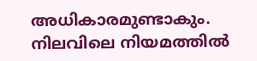അധികാരമുണ്ടാകും. നിലവിലെ നിയമത്തിൽ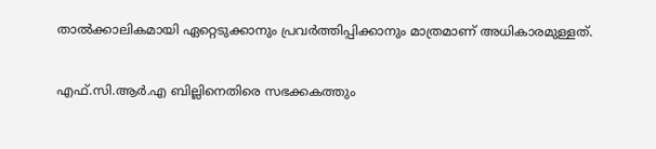താൽക്കാലികമായി ഏറ്റെടുക്കാനും പ്രവർത്തിപ്പിക്കാനും മാത്രമാണ് അധികാരമുള്ളത്.

എഫ്.സി.ആർ.എ ബില്ലിനെതിരെ സഭക്കകത്തും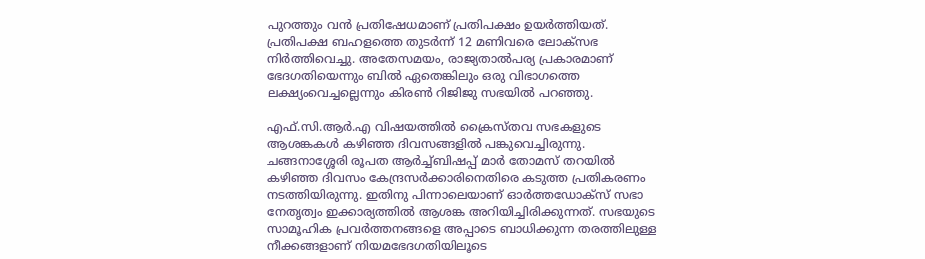പുറത്തും വൻ പ്രതിഷേധമാണ് പ്രതിപക്ഷം ഉയർത്തിയത്. പ്രതിപക്ഷ ബഹളത്തെ തുടർന്ന് 12 മണിവരെ ലോക്സഭ നിർത്തിവെച്ചു. അതേസമയം, രാജ്യതാൽപര്യ പ്രകാരമാണ് ഭേദഗതിയെന്നും ബിൽ ഏതെങ്കിലും ഒരു വിഭാഗത്തെ ലക്ഷ്യംവെച്ചല്ലെന്നും കിരൺ റിജിജു സഭയിൽ പറഞ്ഞു.

എഫ്.സി.ആർ.എ വിഷയത്തിൽ ക്രൈസ്തവ സഭകളുടെ ആശങ്കകൾ കഴിഞ്ഞ ദിവസങ്ങളിൽ പങ്കുവെച്ചിരുന്നു. ചങ്ങനാശ്ശേരി രൂപത ആർച്ച്ബിഷപ്പ് മാർ തോമസ് തറയിൽ കഴിഞ്ഞ ദിവസം കേന്ദ്രസർക്കാരിനെതിരെ കടുത്ത പ്രതികരണം നടത്തിയിരുന്നു. ഇതിനു പിന്നാലെയാണ് ഓർത്തഡോക്സ് സഭാ നേതൃത്വം ഇക്കാര്യത്തിൽ ആശങ്ക അറിയിച്ചിരിക്കുന്നത്. സഭയുടെ സാമൂഹിക പ്രവർത്തനങ്ങളെ അപ്പാടെ ബാധിക്കുന്ന തരത്തിലുള്ള നീക്കങ്ങളാണ് നിയമഭേദഗതിയിലൂടെ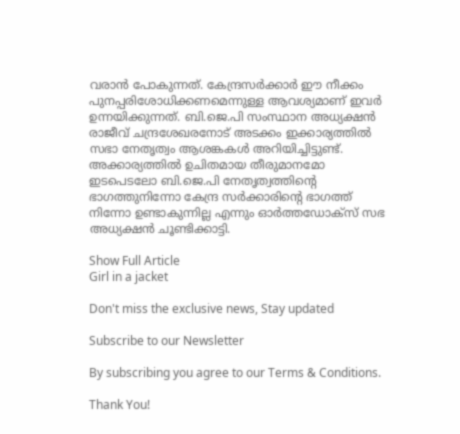വരാൻ പോകുന്നത്. കേന്ദ്രസർക്കാർ ഈ നീക്കം പുനപ്പരിശോധിക്കണമെന്നുള്ള ആവശ്യമാണ് ഇവർ ഉന്നയിക്കുന്നത്. ബി.ജെ.പി സംസ്ഥാന അധ്യക്ഷൻ രാജീവ് ചന്ദ്രശേഖരനോട് അടക്കം ഇക്കാര്യത്തിൽ സഭാ നേതൃത്വം ആശങ്കകൾ അറിയിച്ചിട്ടുണ്ട്. അക്കാര്യത്തിൽ ഉചിതമായ തീരുമാനമോ ഇടപെടലോ ബി.ജെ.പി നേതൃത്വത്തിന്റെ ഭാഗത്തുനിന്നോ കേന്ദ്ര സർക്കാരിന്റെ ഭാഗത്ത് നിന്നോ ഉണ്ടാകുന്നില്ല എന്നും ഓർത്തഡോക്സ് സഭ അധ്യക്ഷൻ ചൂണ്ടിക്കാട്ടി.

Show Full Article
Girl in a jacket

Don't miss the exclusive news, Stay updated

Subscribe to our Newsletter

By subscribing you agree to our Terms & Conditions.

Thank You!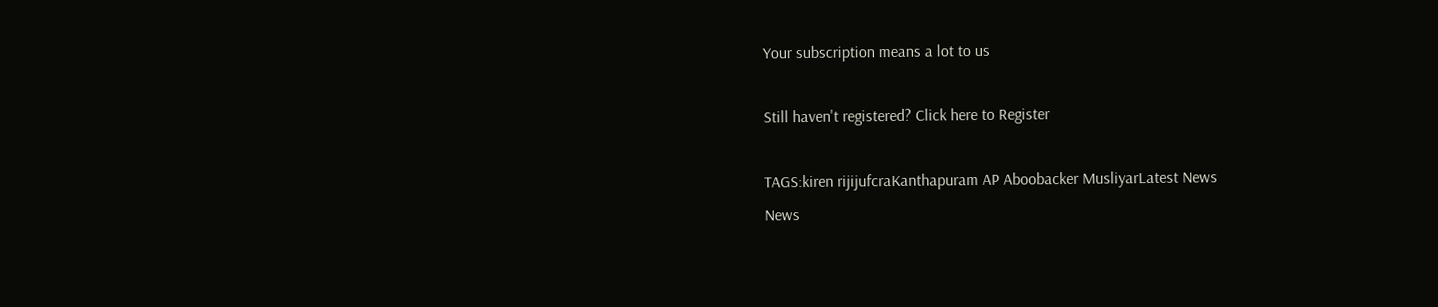Your subscription means a lot to us

Still haven't registered? Click here to Register

TAGS:kiren rijijufcraKanthapuram AP Aboobacker MusliyarLatest News
News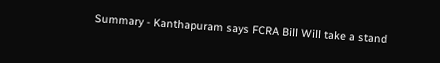Summary - Kanthapuram says FCRA Bill Will take a stand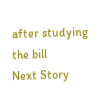after studying the bill
Next Story